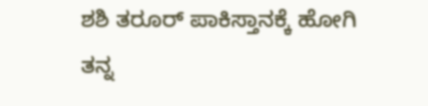ಶಶಿ ತರೂರ್ ಪಾಕಿಸ್ತಾನಕ್ಕೆ ಹೋಗಿ ತನ್ನ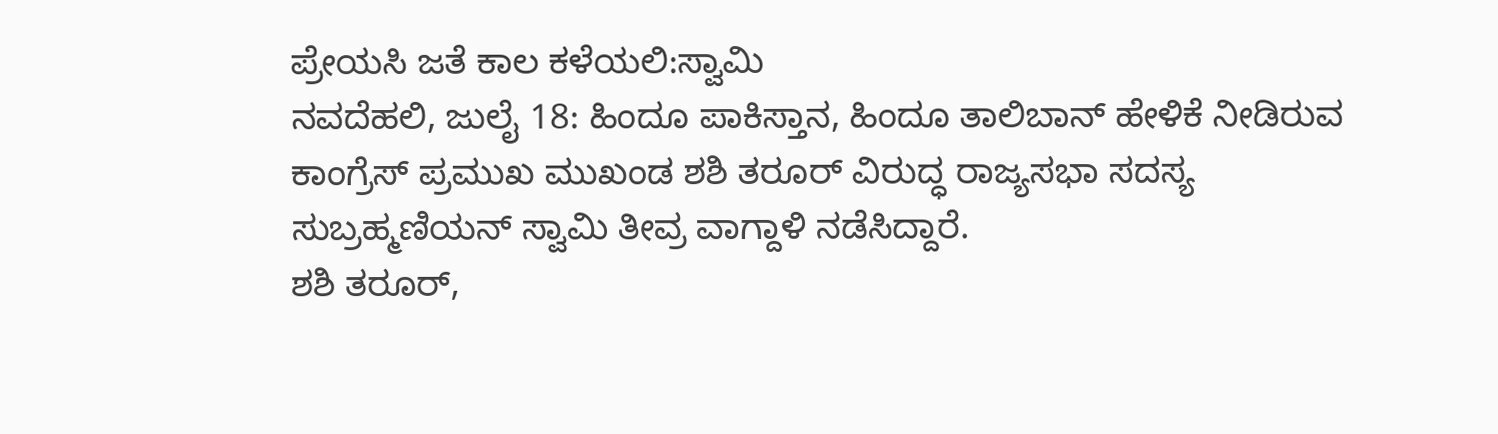ಪ್ರೇಯಸಿ ಜತೆ ಕಾಲ ಕಳೆಯಲಿ:ಸ್ವಾಮಿ
ನವದೆಹಲಿ, ಜುಲೈ 18: ಹಿಂದೂ ಪಾಕಿಸ್ತಾನ, ಹಿಂದೂ ತಾಲಿಬಾನ್ ಹೇಳಿಕೆ ನೀಡಿರುವ ಕಾಂಗ್ರೆಸ್ ಪ್ರಮುಖ ಮುಖಂಡ ಶಶಿ ತರೂರ್ ವಿರುದ್ಧ ರಾಜ್ಯಸಭಾ ಸದಸ್ಯ ಸುಬ್ರಹ್ಮಣಿಯನ್ ಸ್ವಾಮಿ ತೀವ್ರ ವಾಗ್ದಾಳಿ ನಡೆಸಿದ್ದಾರೆ.
ಶಶಿ ತರೂರ್,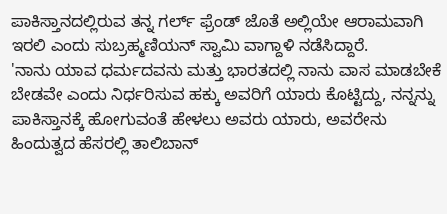ಪಾಕಿಸ್ತಾನದಲ್ಲಿರುವ ತನ್ನ ಗರ್ಲ್ ಫ್ರೆಂಡ್ ಜೊತೆ ಅಲ್ಲಿಯೇ ಆರಾಮವಾಗಿ ಇರಲಿ ಎಂದು ಸುಬ್ರಹ್ಮಣಿಯನ್ ಸ್ವಾಮಿ ವಾಗ್ದಾಳಿ ನಡೆಸಿದ್ದಾರೆ.
'ನಾನು ಯಾವ ಧರ್ಮದವನು ಮತ್ತು ಭಾರತದಲ್ಲಿ ನಾನು ವಾಸ ಮಾಡಬೇಕೆ ಬೇಡವೇ ಎಂದು ನಿರ್ಧರಿಸುವ ಹಕ್ಕು ಅವರಿಗೆ ಯಾರು ಕೊಟ್ಟಿದ್ದು, ನನ್ನನ್ನು ಪಾಕಿಸ್ತಾನಕ್ಕೆ ಹೋಗುವಂತೆ ಹೇಳಲು ಅವರು ಯಾರು, ಅವರೇನು ಹಿಂದುತ್ವದ ಹೆಸರಲ್ಲಿ ತಾಲಿಬಾನ್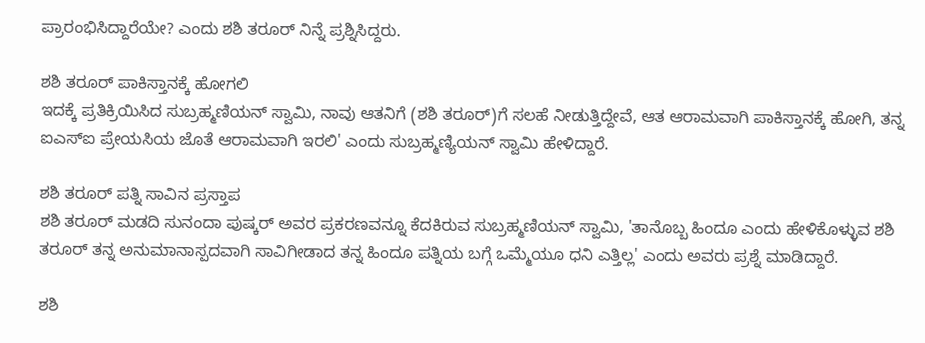ಪ್ರಾರಂಭಿಸಿದ್ದಾರೆಯೇ? ಎಂದು ಶಶಿ ತರೂರ್ ನಿನ್ನೆ ಪ್ರಶ್ನಿಸಿದ್ದರು.

ಶಶಿ ತರೂರ್ ಪಾಕಿಸ್ತಾನಕ್ಕೆ ಹೋಗಲಿ
ಇದಕ್ಕೆ ಪ್ರತಿಕ್ರಿಯಿಸಿದ ಸುಬ್ರಹ್ಮಣಿಯನ್ ಸ್ವಾಮಿ, ನಾವು ಆತನಿಗೆ (ಶಶಿ ತರೂರ್)ಗೆ ಸಲಹೆ ನೀಡುತ್ತಿದ್ದೇವೆ, ಆತ ಆರಾಮವಾಗಿ ಪಾಕಿಸ್ತಾನಕ್ಕೆ ಹೋಗಿ, ತನ್ನ ಐಎಸ್ಐ ಪ್ರೇಯಸಿಯ ಜೊತೆ ಆರಾಮವಾಗಿ ಇರಲಿ' ಎಂದು ಸುಬ್ರಹ್ಮಣ್ಯಿಯನ್ ಸ್ವಾಮಿ ಹೇಳಿದ್ದಾರೆ.

ಶಶಿ ತರೂರ್ ಪತ್ನಿ ಸಾವಿನ ಪ್ರಸ್ತಾಪ
ಶಶಿ ತರೂರ್ ಮಡದಿ ಸುನಂದಾ ಪುಷ್ಕರ್ ಅವರ ಪ್ರಕರಣವನ್ನೂ ಕೆದಕಿರುವ ಸುಬ್ರಹ್ಮಣಿಯನ್ ಸ್ವಾಮಿ, 'ತಾನೊಬ್ಬ ಹಿಂದೂ ಎಂದು ಹೇಳಿಕೊಳ್ಳುವ ಶಶಿ ತರೂರ್ ತನ್ನ ಅನುಮಾನಾಸ್ಪದವಾಗಿ ಸಾವಿಗೀಡಾದ ತನ್ನ ಹಿಂದೂ ಪತ್ನಿಯ ಬಗ್ಗೆ ಒಮ್ಮೆಯೂ ಧನಿ ಎತ್ತಿಲ್ಲ' ಎಂದು ಅವರು ಪ್ರಶ್ನೆ ಮಾಡಿದ್ದಾರೆ.

ಶಶಿ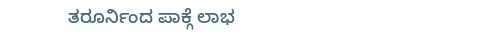ತರೂರ್ನಿಂದ ಪಾಕ್ಗೆ ಲಾಭ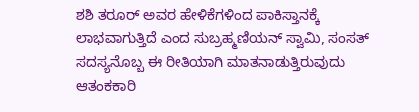ಶಶಿ ತರೂರ್ ಅವರ ಹೇಳಿಕೆಗಳಿಂದ ಪಾಕಿಸ್ತಾನಕ್ಕೆ ಲಾಭವಾಗುತ್ತಿದೆ ಎಂದ ಸುಬ್ರಹ್ಮಣಿಯನ್ ಸ್ವಾಮಿ, ಸಂಸತ್ ಸದಸ್ಯನೊಬ್ಬ ಈ ರೀತಿಯಾಗಿ ಮಾತನಾಡುತ್ತಿರುವುದು ಆತಂಕಕಾರಿ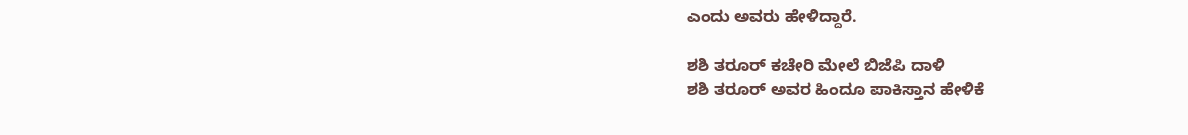ಎಂದು ಅವರು ಹೇಳಿದ್ದಾರೆ.

ಶಶಿ ತರೂರ್ ಕಚೇರಿ ಮೇಲೆ ಬಿಜೆಪಿ ದಾಳಿ
ಶಶಿ ತರೂರ್ ಅವರ ಹಿಂದೂ ಪಾಕಿಸ್ತಾನ ಹೇಳಿಕೆ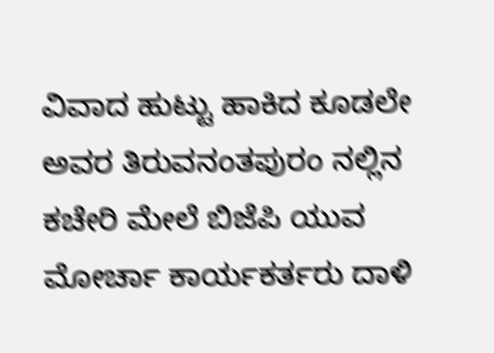ವಿವಾದ ಹುಟ್ಟು ಹಾಕಿದ ಕೂಡಲೇ ಅವರ ತಿರುವನಂತಪುರಂ ನಲ್ಲಿನ ಕಚೇರಿ ಮೇಲೆ ಬಿಜೆಪಿ ಯುವ ಮೋರ್ಚಾ ಕಾರ್ಯಕರ್ತರು ದಾಳಿ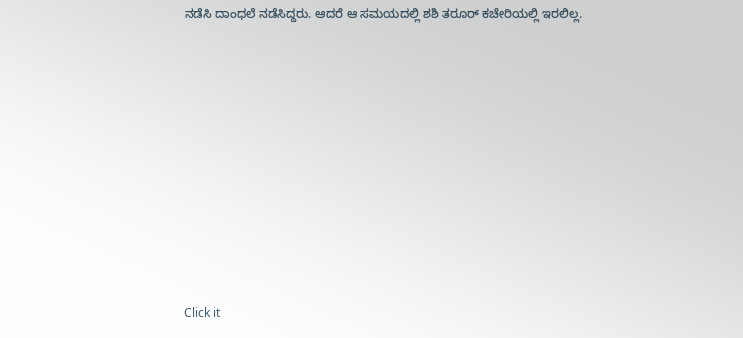ನಡೆಸಿ ದಾಂಧಲೆ ನಡೆಸಿದ್ದರು. ಆದರೆ ಆ ಸಮಯದಲ್ಲಿ ಶಶಿ ತರೂರ್ ಕಚೇರಿಯಲ್ಲಿ ಇರಲಿಲ್ಲ.












Click it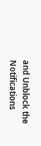and Unblock the Notifications